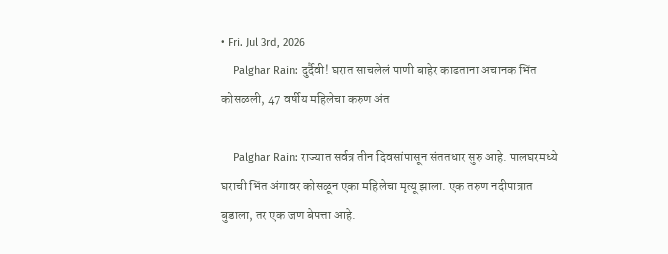• Fri. Jul 3rd, 2026
    Palghar Rain: दुर्दैवी! घरात साचलेलं पाणी बाहेर काढताना अचानक भिंत कोसळली, 47 वर्षीय महिलेचा करुण अंत

    Palghar Rain: राज्यात सर्वत्र तीन दिवसांपासून संततधार सुरु आहे. पालघरमध्ये घराची भिंत अंगावर कोसळून एका महिलेचा मृत्यू झाला. एक तरुण नदीपात्रात बुडाला, तर एक जण बेपत्ता आहे.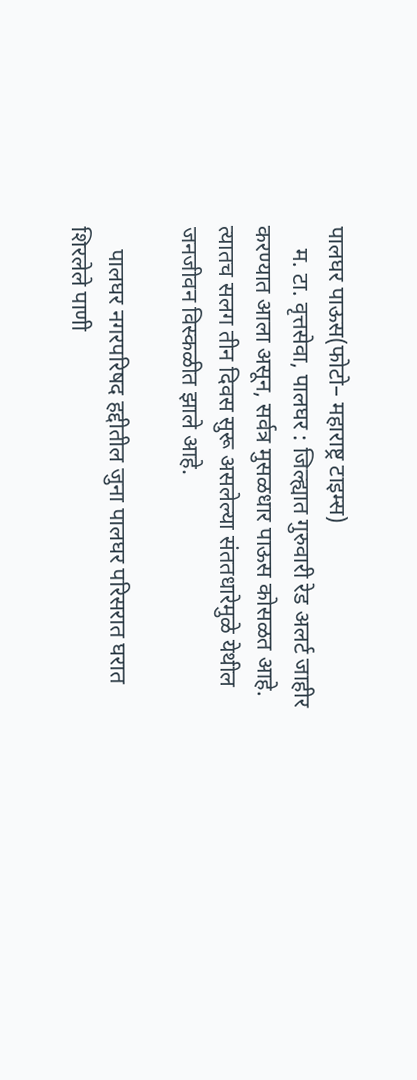पालघर पाऊस(फोटो– महाराष्ट्र टाइम्स)
    म. टा. वृत्तसेवा, पालघर : जिल्ह्यात गुरुवारी रेड अलर्ट जाहीर करण्यात आला असून, सर्वत्र मुसळधार पाऊस कोसळत आहे. त्यातच सलग तीन दिवस सुरू असलेल्या संततधारेमुळे येथील जनजीवन विस्कळीत झाले आहे.

    पालघर नगरपरिषद हद्दीतील जुना पालघर परिसरात घरात शिरलेले पाणी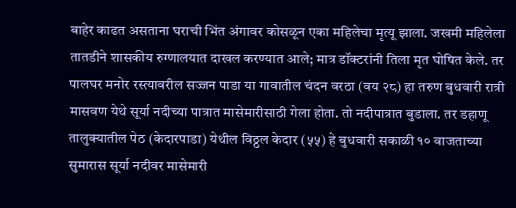बाहेर काढत असताना घराची भिंत अंगावर कोसळून एका महिलेचा मृत्यू झाला. जखमी महिलेला तातडीने शासकीय रुग्णालयात दाखल करण्यात आले; मात्र डॉक्टरांनी तिला मृत घोषित केले. तर पालघर मनोर रस्त्यावरील सज्जन पाडा या गावातील चंदन वरठा (वय २८) हा तरुण बुधवारी रात्री मासवण येथे सूर्या नदीच्या पात्रात मासेमारीसाठी गेला होता. तो नदीपात्रात बुडाला. तर डहाणू तालुक्यातील पेठ (केदारपाडा) येथील विठ्ठल केदार (५५) हे बुधवारी सकाळी १० वाजताच्या सुमारास सूर्या नदीवर मासेमारी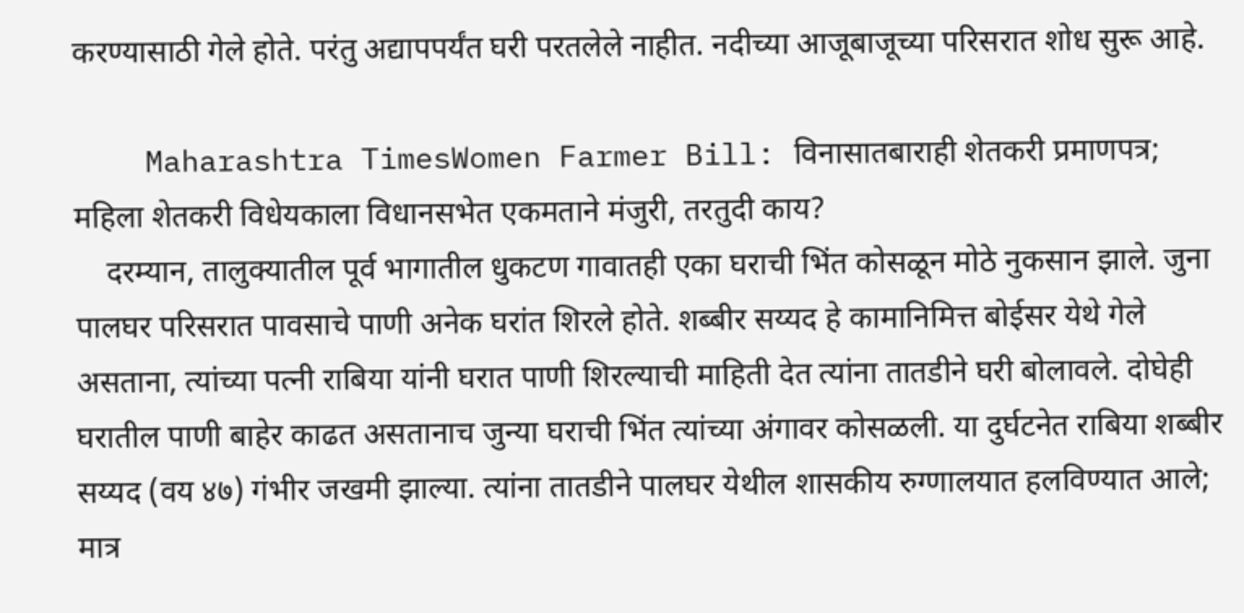करण्यासाठी गेले होते. परंतु अद्यापपर्यंत घरी परतलेले नाहीत. नदीच्या आजूबाजूच्या परिसरात शोध सुरू आहे.

    Maharashtra TimesWomen Farmer Bill: विनासातबाराही शेतकरी प्रमाणपत्र; महिला शेतकरी विधेयकाला विधानसभेत एकमताने मंजुरी, तरतुदी काय?
    दरम्यान, तालुक्यातील पूर्व भागातील धुकटण गावातही एका घराची भिंत कोसळून मोठे नुकसान झाले. जुना पालघर परिसरात पावसाचे पाणी अनेक घरांत शिरले होते. शब्बीर सय्यद हे कामानिमित्त बोईसर येथे गेले असताना, त्यांच्या पत्नी राबिया यांनी घरात पाणी शिरल्याची माहिती देत त्यांना तातडीने घरी बोलावले. दोघेही घरातील पाणी बाहेर काढत असतानाच जुन्या घराची भिंत त्यांच्या अंगावर कोसळली. या दुर्घटनेत राबिया शब्बीर सय्यद (वय ४७) गंभीर जखमी झाल्या. त्यांना तातडीने पालघर येथील शासकीय रुग्णालयात हलविण्यात आले; मात्र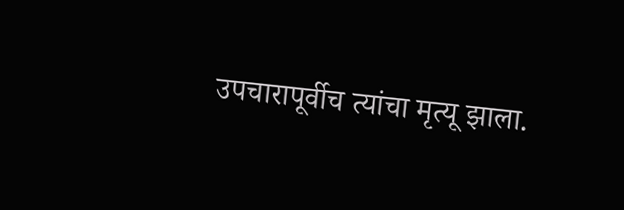उपचारापूर्वीच त्यांचा मृत्यू झाला.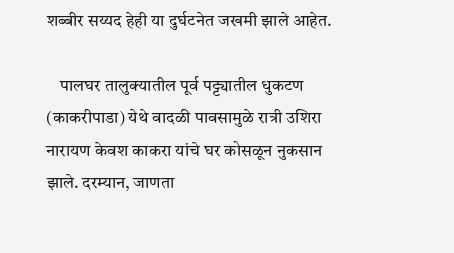शब्बीर सय्यद हेही या दुर्घटनेत जखमी झाले आहेत.

    पालघर तालुक्यातील पूर्व पट्ट्यातील धुकटण (काकरीपाडा) येथे वादळी पावसामुळे रात्री उशिरा नारायण केवश काकरा यांचे घर कोसळून नुकसान झाले. दरम्यान, जाणता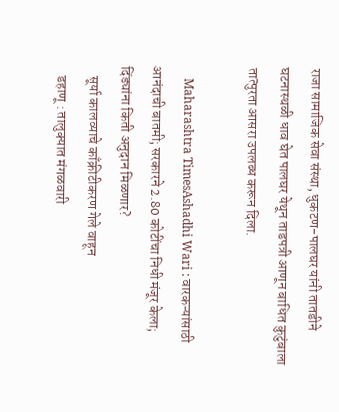राजा सामाजिक सेवा संस्था, धुकटण-पालघर यांनी तातडीने घटनास्थळी धाव घेत पालघर येथून ताडपत्री आणून बाधित कुटुंबाला तात्पुरता आसरा उपलब्ध करून दिला.

    Maharashtra TimesAshadhi Wari : वारकऱ्यांसाठी आनंदाची बातमी; सरकारने 2.80 कोटींचा निधी मंजूर केला; दिंड्यांना किती अनुदान मिळणार?
    सूर्या कालव्याचे काँक्रीटीकरण गेले वाहून
    डहाणू : तालुक्यात मंगळवारी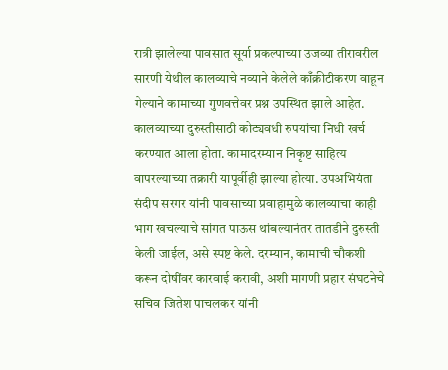रात्री झालेल्या पावसात सूर्या प्रकल्पाच्या उजव्या तीरावरील सारणी येथील कालव्याचे नव्याने केलेले काँक्रीटीकरण वाहून गेल्याने कामाच्या गुणवत्तेवर प्रश्न उपस्थित झाले आहेत. कालव्याच्या दुरुस्तीसाठी कोट्यवधी रुपयांचा निधी खर्च करण्यात आला होता. कामादरम्यान निकृष्ट साहित्य वापरल्याच्या तक्रारी यापूर्वीही झाल्या होत्या. उपअभियंता संदीप सरगर यांनी पावसाच्या प्रवाहामुळे कालव्याचा काही भाग खचल्याचे सांगत पाऊस थांबल्यानंतर तातडीने दुरुस्ती केली जाईल, असे स्पष्ट केले. दरम्यान, कामाची चौकशी करून दोषींवर कारवाई करावी, अशी मागणी प्रहार संघटनेचे सचिव जितेश पाचलकर यांनी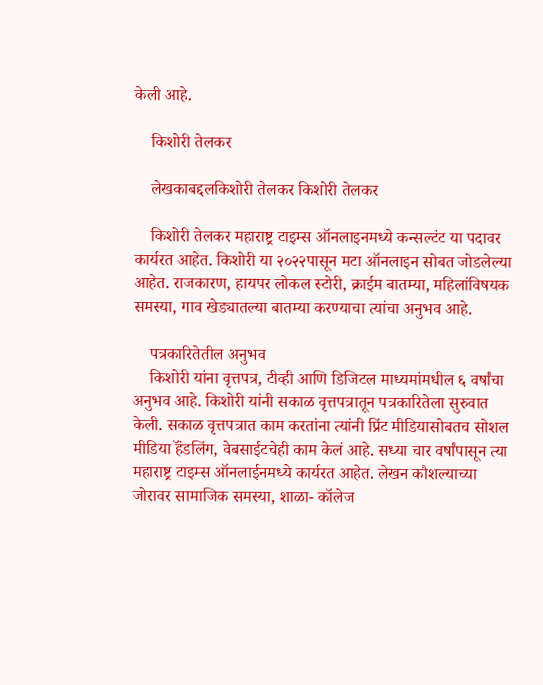केली आहे.

    किशोरी तेलकर

    लेखकाबद्दलकिशोरी तेलकर किशोरी तेलकर

    किशोरी तेलकर महाराष्ट्र टाइम्स ऑनलाइनमध्ये कन्सल्टंट या पदावर कार्यरत आहेत. किशोरी या २०२२पासून मटा ऑनलाइन सोबत जोडलेल्या आहेत. राजकारण, हायपर लोकल स्टोरी, क्राईम बातम्या, महिलांविषयक समस्या, गाव खेड्यातल्या बातम्या करण्याचा त्यांचा अनुभव आहे.

    पत्रकारितेतील अनुभव
    किशोरी यांना वृत्तपत्र, टीव्ही आणि डिजिटल माध्यमांमधील ६ वर्षांचा अनुभव आहे. किशोरी यांनी सकाळ वृत्तपत्रातून पत्रकारितेला सुरुवात केली. सकाळ वृत्तपत्रात काम करतांना त्यांनी प्रिंट मीडियासोबतच सोशल मीडिया हॅंडलिंग, वेबसाईटचेही काम केलं आहे. सध्या चार वर्षांपासून त्या महाराष्ट्र टाइम्स ऑनलाईनमध्ये कार्यरत आहेत. लेखन कौशल्याच्या जोरावर सामाजिक समस्या, शाळा- कॉलेज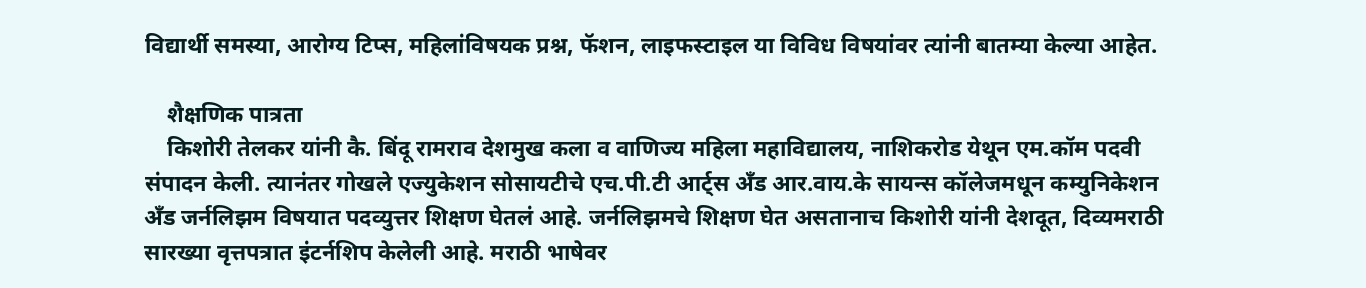विद्यार्थी समस्या, आरोग्य टिप्स, महिलांविषयक प्रश्न, फॅशन, लाइफस्टाइल या विविध विषयांवर त्यांनी बातम्या केल्या आहेत.

    शैक्षणिक पात्रता
    किशोरी तेलकर यांनी कै. बिंदू रामराव देशमुख कला व वाणिज्य महिला महाविद्यालय, नाशिकरोड येथून एम.कॉम पदवी संपादन केली. त्यानंतर गोखले एज्युकेशन सोसायटीचे एच.पी.टी आर्ट्स अँड आर.वाय.के सायन्स कॉलेजमधून कम्युनिकेशन अँड जर्नलिझम विषयात पदव्युत्तर शिक्षण घेतलं आहे. जर्नलिझमचे शिक्षण घेत असतानाच किशोरी यांनी देशदूत, दिव्यमराठी सारख्या वृत्तपत्रात इंटर्नशिप केलेली आहे. मराठी भाषेवर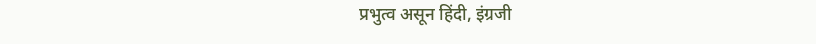प्रभुत्व असून हिंदी, इंग्रजी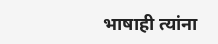भाषाही त्यांना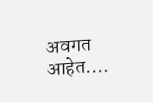अवगत आहेत.…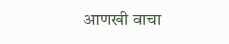आणखी वाचा